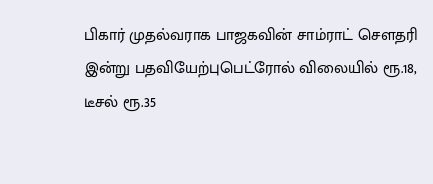பிகார் முதல்வராக பாஜகவின் சாம்ராட் செளதரி இன்று பதவியேற்புபெட்ரோல் விலையில் ரூ.18, டீசல் ரூ.35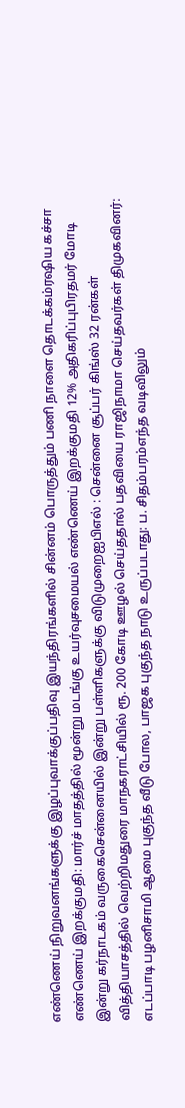எண்ணெய் நிறுவனங்களுக்கு இழப்புவாக்குப்பதிவு இயந்திரங்களில் சின்னம் பொருத்தும் பணி நாளை தொடக்கம்ரஷிய கச்சா எண்ணெய் இறக்குமதி: மார்ச் மாதத்தில் மூன்று மடங்கு உயர்வுசமையல் எண்ணெய் இறக்குமதி 12% அதிகரிப்புபிரதமர் மோடி இன்று கர்நாடகம் வருகைசென்னையில் இன்று பள்ளிகளுக்கு விடுமுறைஐபிஎல் : சென்னை சூப்பர் கிங்ஸ் 32 ரன்கள் வித்தியாசத்தில் வெற்றிமதுரை மாநகராட்சியில் ரூ. 200 கோடி ஊழல் செய்ததால் பதவியை ராஜிநாமா செய்தவர்கள் திமுகவினர்: எடப்பாடி பழனிசாமி ஆமை புகுந்த வீடு போல, பாஜக புகுந்த நாடு உருப்படாது: ப. சிதம்பரம்எந்த வடிவிலும்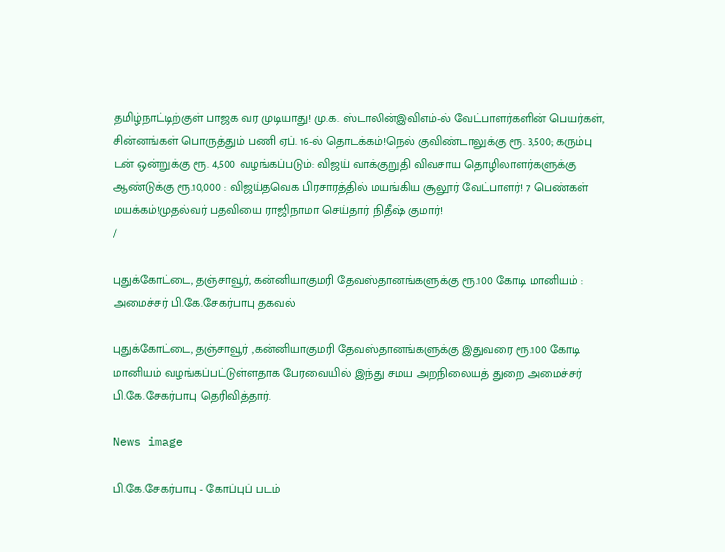தமிழ்நாட்டிற்குள் பாஜக வர முடியாது! மு.க. ஸ்டாலின்இவிஎம்-ல் வேட்பாளர்களின் பெயர்கள், சின்னங்கள் பொருத்தும் பணி ஏப். 16-ல் தொடக்கம்!நெல் குவிண்டாலுக்கு ரூ. 3,500; கரும்பு டன் ஒன்றுக்கு ரூ. 4,500 வழங்கப்படும்: விஜய் வாக்குறுதி விவசாய தொழிலாளர்களுக்கு ஆண்டுக்கு ரூ.10,000 : விஜய்தவெக பிரசாரத்தில் மயங்கிய சூலூர் வேட்பாளர்! 7 பெண்கள் மயக்கம்!முதல்வர் பதவியை ராஜிநாமா செய்தார் நிதீஷ் குமார்!
/

புதுக்கோட்டை, தஞ்சாவூர், கன்னியாகுமரி தேவஸ்தானங்களுக்கு ரூ.100 கோடி மானியம் : அமைச்சர் பி.கே.சேகர்பாபு தகவல்

புதுக்கோட்டை, தஞ்சாவூர் ,கன்னியாகுமரி தேவஸ்தானங்களுக்கு இதுவரை ரூ.100 கோடி மானியம் வழங்கப்பட்டுள்ளதாக பேரவையில் இந்து சமய அறநிலையத் துறை அமைச்சர் பி.கே.சேகர்பாபு தெரிவித்தார்.

News image

பி.கே.சேகர்பாபு - கோப்புப் படம்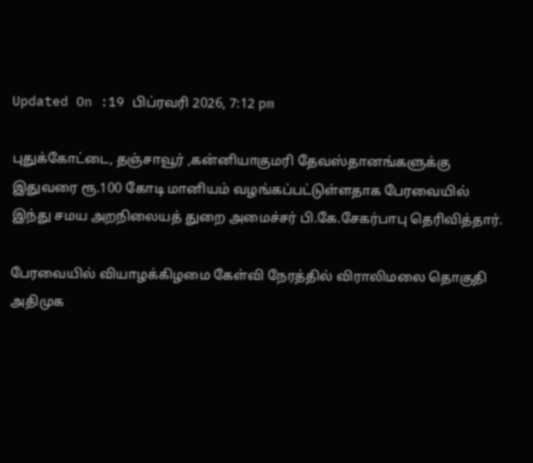Updated On :19 பிப்ரவரி 2026, 7:12 pm

புதுக்கோட்டை, தஞ்சாவூர் ,கன்னியாகுமரி தேவஸ்தானங்களுக்கு இதுவரை ரூ.100 கோடி மானியம் வழங்கப்பட்டுள்ளதாக பேரவையில் இந்து சமய அறநிலையத் துறை அமைச்சர் பி.கே.சேகர்பாபு தெரிவித்தார்.

பேரவையில் வியாழக்கிழமை கேள்வி நேரத்தில் விராலிமலை தொகுதி அதிமுக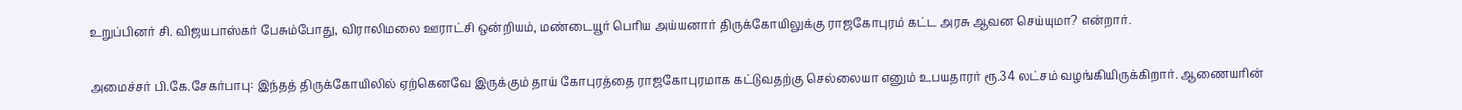உறுப்பினர் சி. விஜயபாஸ்கர் பேசும்போது, விராலிமலை ஊராட்சி ஒன்றியம், மண்டையூர் பெரிய அய்யனார் திருக்கோயிலுக்கு ராஜகோபுரம் கட்ட அரசு ஆவன செய்யுமா? என்றார்.

அமைச்சர் பி.கே.சேகர்பாபு: இந்தத் திருக்கோயிலில் ஏற்கெனவே இருக்கும் தாய் கோபுரத்தை ராஜகோபுரமாக கட்டுவதற்கு செல்லையா எனும் உபயதாரர் ரூ.34 லட்சம் வழங்கியிருக்கிறார். ஆணையரின்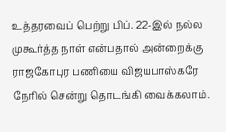உத்தரவைப் பெற்று பிப். 22-இல் நல்ல முகூர்த்த நாள் என்பதால் அன்றைக்கு ராஜகோபுர பணியை விஜயபாஸ்கரே நேரில் சென்று தொடங்கி வைக்கலாம்.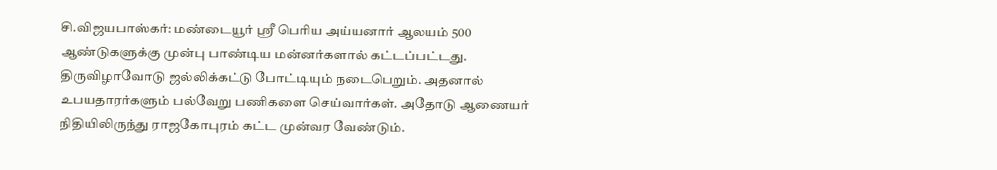சி.விஜயபாஸ்கர்: மண்டையூர் ஸ்ரீ பெரிய அய்யனார் ஆலயம் 500 ஆண்டுகளுக்கு முன்பு பாண்டிய மன்னர்களால் கட்டப்பட்டது. திருவிழாவோடு ஜல்லிக்கட்டு போட்டியும் நடைபெறும். அதனால் உபயதாரர்களும் பல்வேறு பணிகளை செய்வார்கள். அதோடு ஆணையர் நிதியிலிருந்து ராஜகோபுரம் கட்ட முன்வர வேண்டும்.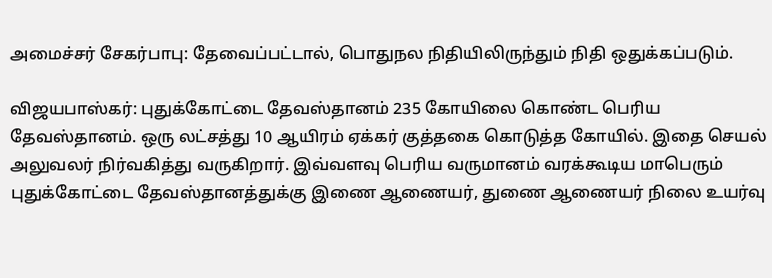அமைச்சர் சேகர்பாபு: தேவைப்பட்டால், பொதுநல நிதியிலிருந்தும் நிதி ஒதுக்கப்படும்.

விஜயபாஸ்கர்: புதுக்கோட்டை தேவஸ்தானம் 235 கோயிலை கொண்ட பெரிய தேவஸ்தானம். ஒரு லட்சத்து 10 ஆயிரம் ஏக்கர் குத்தகை கொடுத்த கோயில். இதை செயல் அலுவலர் நிர்வகித்து வருகிறார். இவ்வளவு பெரிய வருமானம் வரக்கூடிய மாபெரும் புதுக்கோட்டை தேவஸ்தானத்துக்கு இணை ஆணையர், துணை ஆணையர் நிலை உயர்வு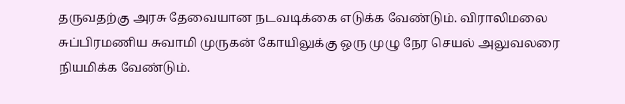தருவதற்கு அரசு தேவையான நடவடிக்கை எடுக்க வேண்டும். விராலிமலை சுப்பிரமணிய சுவாமி முருகன் கோயிலுக்கு ஒரு முழு நேர செயல் அலுவலரை நியமிக்க வேண்டும்.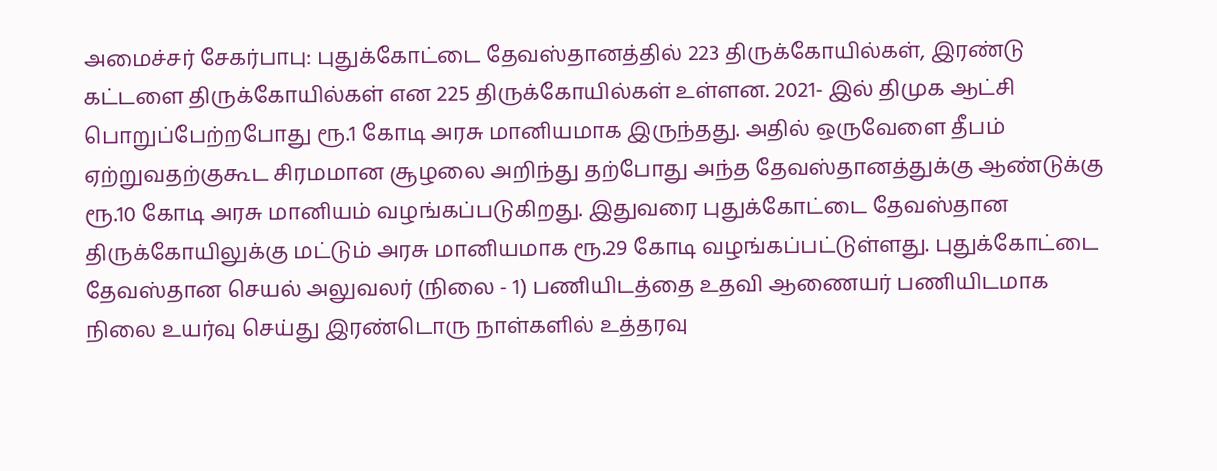அமைச்சர் சேகர்பாபு: புதுக்கோட்டை தேவஸ்தானத்தில் 223 திருக்கோயில்கள், இரண்டு கட்டளை திருக்கோயில்கள் என 225 திருக்கோயில்கள் உள்ளன. 2021- இல் திமுக ஆட்சி பொறுப்பேற்றபோது ரூ.1 கோடி அரசு மானியமாக இருந்தது. அதில் ஒருவேளை தீபம் ஏற்றுவதற்குகூட சிரமமான சூழலை அறிந்து தற்போது அந்த தேவஸ்தானத்துக்கு ஆண்டுக்கு ரூ.10 கோடி அரசு மானியம் வழங்கப்படுகிறது. இதுவரை புதுக்கோட்டை தேவஸ்தான திருக்கோயிலுக்கு மட்டும் அரசு மானியமாக ரூ.29 கோடி வழங்கப்பட்டுள்ளது. புதுக்கோட்டை தேவஸ்தான செயல் அலுவலர் (நிலை - 1) பணியிடத்தை உதவி ஆணையர் பணியிடமாக நிலை உயர்வு செய்து இரண்டொரு நாள்களில் உத்தரவு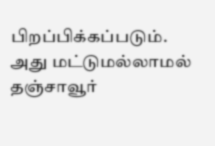பிறப்பிக்கப்படும். அது மட்டுமல்லாமல் தஞ்சாவூர்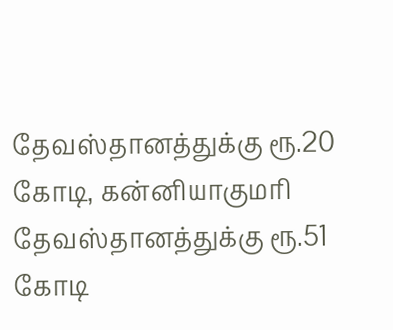தேவஸ்தானத்துக்கு ரூ.20 கோடி, கன்னியாகுமரி தேவஸ்தானத்துக்கு ரூ.51 கோடி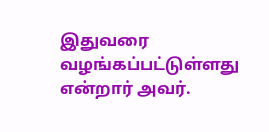இதுவரை வழங்கப்பட்டுள்ளது என்றார் அவர்.